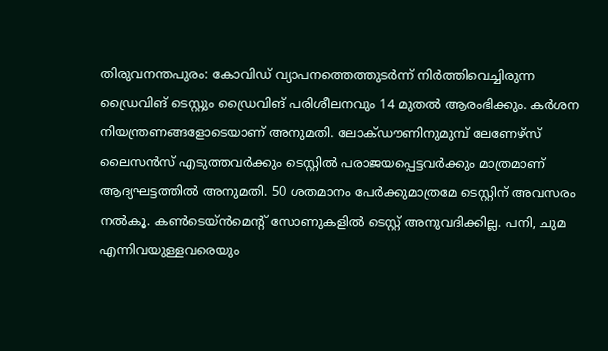തിരുവനന്തപുരം: കോവിഡ് വ്യാപനത്തെത്തുടർന്ന് നിർത്തിവെച്ചിരുന്ന ഡ്രൈവിങ് ടെസ്റ്റും ഡ്രൈവിങ് പരിശീലനവും 14 മുതൽ ആരംഭിക്കും. കർശന നിയന്ത്രണങ്ങളോടെയാണ് അനുമതി. ലോക്ഡൗണിനുമുമ്പ് ലേണേഴ്സ് ലൈസൻസ് എടുത്തവർക്കും ടെസ്റ്റിൽ പരാജയപ്പെട്ടവർക്കും മാത്രമാണ് ആദ്യഘട്ടത്തിൽ അനുമതി. 50 ശതമാനം പേർക്കുമാത്രമേ ടെസ്റ്റിന് അവസരം നൽകൂ. കൺടെയ്ൻമെന്റ് സോണുകളിൽ ടെസ്റ്റ് അനുവദിക്കില്ല. പനി, ചുമ എന്നിവയുള്ളവരെയും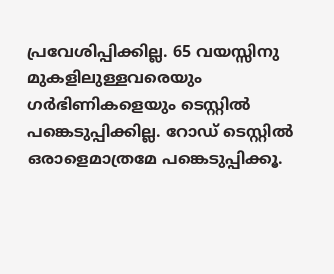പ്രവേശിപ്പിക്കില്ല. 65 വയസ്സിനു മുകളിലുള്ളവരെയും ഗർഭിണികളെയും ടെസ്റ്റിൽ പങ്കെടുപ്പിക്കില്ല. റോഡ് ടെസ്റ്റിൽ ഒരാളെമാത്രമേ പങ്കെടുപ്പിക്കൂ.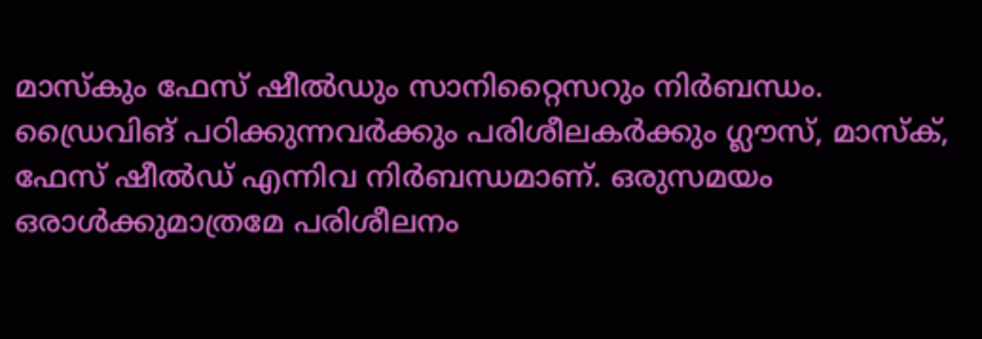മാസ്കും ഫേസ് ഷീൽഡും സാനിറ്റൈസറും നിർബന്ധം. ഡ്രൈവിങ് പഠിക്കുന്നവർക്കും പരിശീലകർക്കും ഗ്ലൗസ്, മാസ്ക്, ഫേസ് ഷീൽഡ് എന്നിവ നിർബന്ധമാണ്. ഒരുസമയം ഒരാൾക്കുമാത്രമേ പരിശീലനം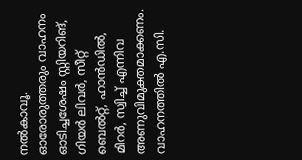നൽകാവൂ. ഓരോരുത്തരും വാഹനം ഓടിച്ചശേഷം സ്റ്റിയറിങ്, ഗിയർ ലിവർ, സീറ്റ് ബെൽറ്റ്, ഹാൻഡിൽ, മിറർ, സ്വിച്ച് എന്നിവ അണുവിമുക്തമാക്കണം. വാഹനത്തിൽ എ.സി.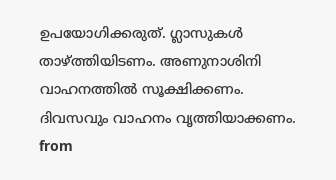ഉപയോഗിക്കരുത്. ഗ്ലാസുകൾ താഴ്ത്തിയിടണം. അണുനാശിനി വാഹനത്തിൽ സൂക്ഷിക്കണം. ദിവസവും വാഹനം വൃത്തിയാക്കണം.
from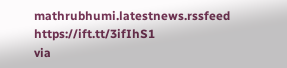mathrubhumi.latestnews.rssfeed https://ift.tt/3ifIhS1
via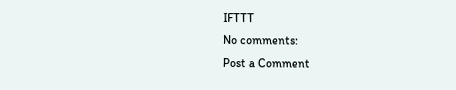IFTTT
No comments:
Post a Comment